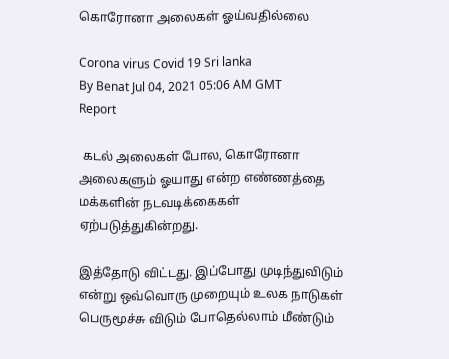கொரோனா அலைகள் ஓய்வதில்லை

Corona virus Covid 19 Sri lanka
By Benat Jul 04, 2021 05:06 AM GMT
Report

 கடல் அலைகள் போல, கொரோனா அலைகளும் ஓயாது என்ற எண்ணத்தை மக்களின் நடவடிக்கைகள்      ஏற்படுத்துகின்றது.

இத்தோடு விட்டது. இப்போது முடிந்துவிடும் என்று ஒவ்வொரு முறையும் உலக நாடுகள் பெருமூச்சு விடும் போதெல்லாம் மீண்டும்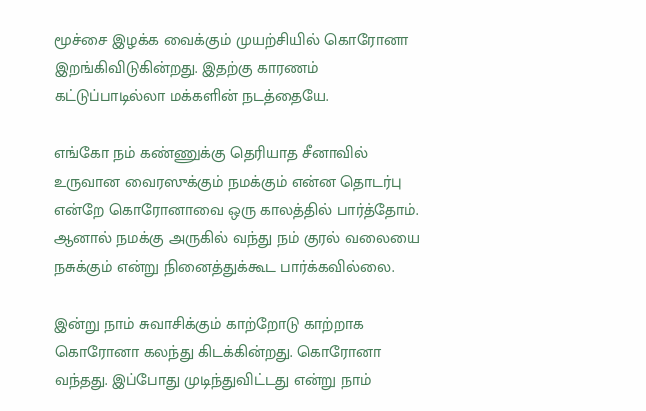மூச்சை இழக்க வைக்கும் முயற்சியில் கொரோனா இறங்கிவிடுகின்றது. இதற்கு காரணம் கட்டுப்பாடில்லா மக்களின் நடத்தையே.

எங்கோ நம் கண்ணுக்கு தெரியாத சீனாவில்         உருவான வைரஸுக்கும் நமக்கும் என்ன தொடர்பு என்றே கொரோனாவை ஒரு காலத்தில் பார்த்தோம். ஆனால் நமக்கு அருகில் வந்து நம் குரல் வலையை நசுக்கும் என்று நினைத்துக்கூட பார்க்கவில்லை.

இன்று நாம் சுவாசிக்கும் காற்றோடு காற்றாக கொரோனா கலந்து கிடக்கின்றது. கொரோனா வந்தது. இப்போது முடிந்துவிட்டது என்று நாம்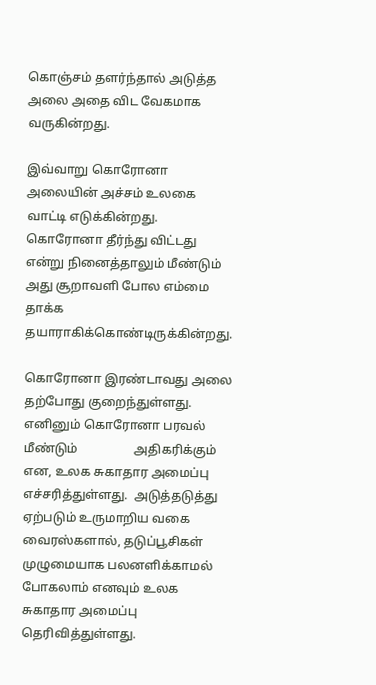கொஞ்சம் தளர்ந்தால் அடுத்த அலை அதை விட வேகமாக வருகின்றது.

இவ்வாறு கொரோனா அலையின் அச்சம் உலகை வாட்டி எடுக்கின்றது. கொரோனா தீர்ந்து விட்டது என்று நினைத்தாலும் மீண்டும் அது சூறாவளி போல எம்மை தாக்க தயாராகிக்கொண்டிருக்கின்றது.

கொரோனா இரண்டாவது அலை தற்போது குறைந்துள்ளது. எனினும் கொரோனா பரவல் மீண்டும்                  அதிகரிக்கும் என, உலக சுகாதார அமைப்பு எச்சரித்துள்ளது.  அடுத்தடுத்து ஏற்படும் உருமாறிய வகை வைரஸ்களால், தடுப்பூசிகள் முழுமையாக பலனளிக்காமல் போகலாம் எனவும் உலக சுகாதார அமைப்பு தெரிவித்துள்ளது.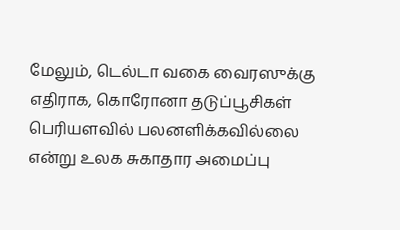மேலும், டெல்டா வகை வைரஸுக்கு எதிராக, கொரோனா தடுப்பூசிகள் பெரியளவில் பலனளிக்கவில்லை என்று உலக சுகாதார அமைப்பு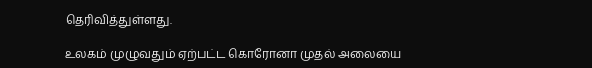தெரிவித்துள்ளது.

உலகம் முழுவதும் ஏற்பட்ட கொரோனா முதல் அலையை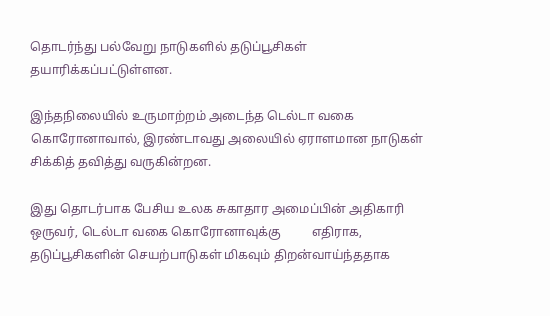தொடர்ந்து பல்வேறு நாடுகளில் தடுப்பூசிகள்    தயாரிக்கப்பட்டுள்ளன.

இந்தநிலையில் உருமாற்றம் அடைந்த டெல்டா வகை கொரோனாவால், இரண்டாவது அலையில் ஏராளமான நாடுகள் சிக்கித் தவித்து வருகின்றன.

இது தொடர்பாக பேசிய உலக சுகாதார அமைப்பின் அதிகாரி ஒருவர், டெல்டா வகை கொரோனாவுக்கு          எதிராக, தடுப்பூசிகளின் செயற்பாடுகள் மிகவும் திறன்வாய்ந்ததாக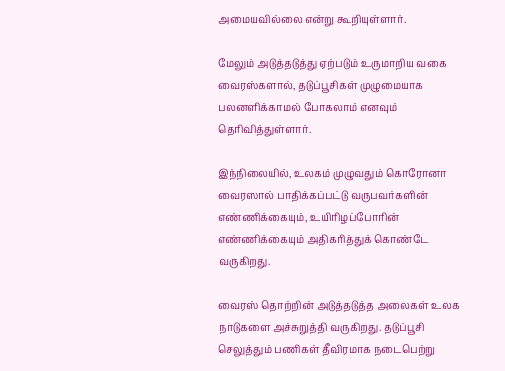அமையவில்லை என்று கூறியுள்ளார்.

மேலும் அடுத்தடுத்து ஏற்படும் உருமாறிய வகை வைரஸ்களால், தடுப்பூசிகள் முழுமையாக பலனளிக்காமல் போகலாம் எனவும் தெரிவித்துள்ளார்.

இந்நிலையில், உலகம் முழுவதும் கொரோனா வைரஸால் பாதிக்கப்பட்டு வருபவர்களின் எண்ணிக்கையும், உயிரிழப்போரின் எண்ணிக்கையும் அதிகரித்துக் கொண்டே வருகிறது.

வைரஸ் தொற்றின் அடுத்தடுத்த அலைகள் உலக நாடுகளை அச்சுறுத்தி வருகிறது. தடுப்பூசி செலுத்தும் பணிகள் தீவிரமாக நடைபெற்று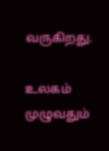வருகிறது.

உலகம் முழுவதும்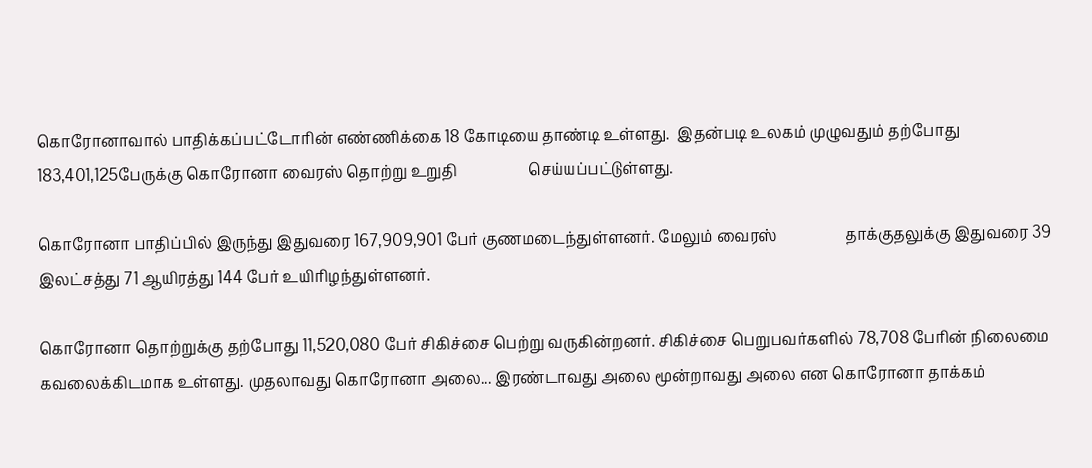கொரோனாவால் பாதிக்கப்பட்டோரின் எண்ணிக்கை 18 கோடியை தாண்டி உள்ளது.  இதன்படி உலகம் முழுவதும் தற்போது 183,401,125பேருக்கு கொரோனா வைரஸ் தொற்று உறுதி                   செய்யப்பட்டுள்ளது.

கொரோனா பாதிப்பில் இருந்து இதுவரை 167,909,901 பேர் குணமடைந்துள்ளனர். மேலும் வைரஸ்                  தாக்குதலுக்கு இதுவரை 39 இலட்சத்து 71 ஆயிரத்து 144 பேர் உயிரிழந்துள்ளனர்.

கொரோனா தொற்றுக்கு தற்போது 11,520,080 பேர் சிகிச்சை பெற்று வருகின்றனர். சிகிச்சை பெறுபவர்களில் 78,708 பேரின் நிலைமை கவலைக்கிடமாக உள்ளது. முதலாவது கொரோனா அலை... இரண்டாவது அலை மூன்றாவது அலை என கொரோனா தாக்கம்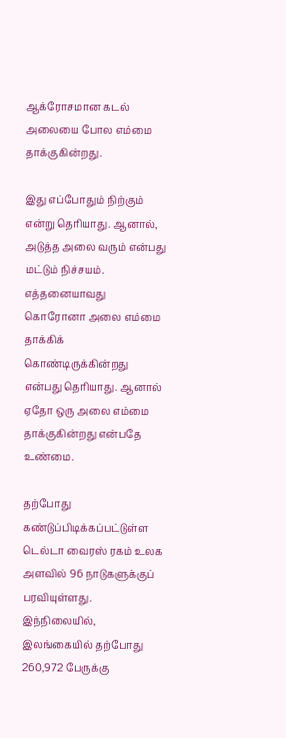ஆக்ரோசமான கடல் அலையை போல எம்மை தாக்குகின்றது.

இது எப்போதும் நிற்கும் என்று தெரியாது. ஆனால், அடுத்த அலை வரும் என்பது மட்டும் நிச்சயம். எத்தனையாவது கொரோனா அலை எம்மை தாக்கிக் கொண்டிருக்கின்றது என்பது தெரியாது. ஆனால் ஏதோ ஒரு அலை எம்மை தாக்குகின்றது என்பதே உண்மை.

தற்போது கண்டுப்பிடிக்கப்பட்டுள்ள டெல்டா வைரஸ் ரகம் உலக அளவில் 96 நாடுகளுக்குப் பரவியுள்ளது. இந்நிலையில், இலங்கையில் தற்போது 260,972 பேருக்கு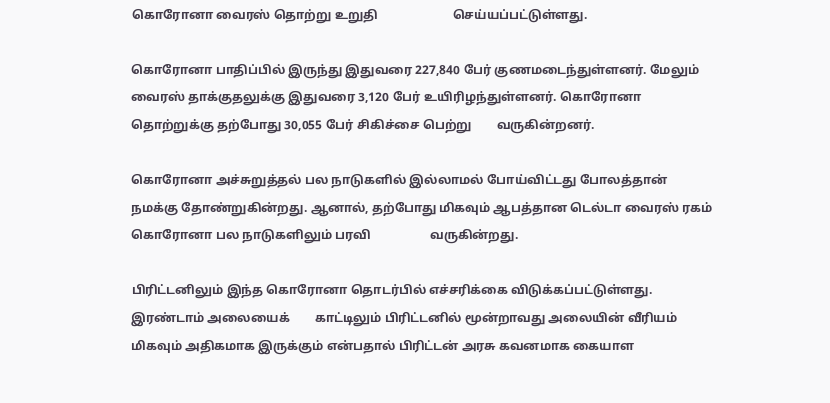கொரோனா வைரஸ் தொற்று உறுதி                        செய்யப்பட்டுள்ளது.

கொரோனா பாதிப்பில் இருந்து இதுவரை 227,840 பேர் குணமடைந்துள்ளனர். மேலும் வைரஸ் தாக்குதலுக்கு இதுவரை 3,120 பேர் உயிரிழந்துள்ளனர். கொரோனா தொற்றுக்கு தற்போது 30,055 பேர் சிகிச்சை பெற்று        வருகின்றனர்.

கொரோனா அச்சுறுத்தல் பல நாடுகளில் இல்லாமல் போய்விட்டது போலத்தான் நமக்கு தோண்றுகின்றது. ஆனால், தற்போது மிகவும் ஆபத்தான டெல்டா வைரஸ் ரகம் கொரோனா பல நாடுகளிலும் பரவி                   வருகின்றது.

பிரிட்டனிலும் இந்த கொரோனா தொடர்பில் எச்சரிக்கை விடுக்கப்பட்டுள்ளது. இரண்டாம் அலையைக்        காட்டிலும் பிரிட்டனில் மூன்றாவது அலையின் வீரியம் மிகவும் அதிகமாக இருக்கும் என்பதால் பிரிட்டன் அரசு கவனமாக கையாள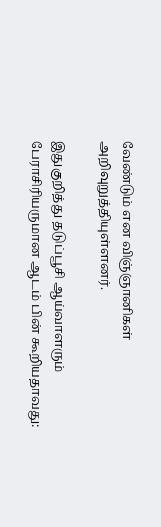வேண்டும் என விஞ்ஞானிகள் அறிவுறுத்தியுள்ளனர்.

இதுகுறித்து தடுப்பூசி ஆய்வாளரும் பேராசிரியருமான ஆடம் பின் கூறியதாவது: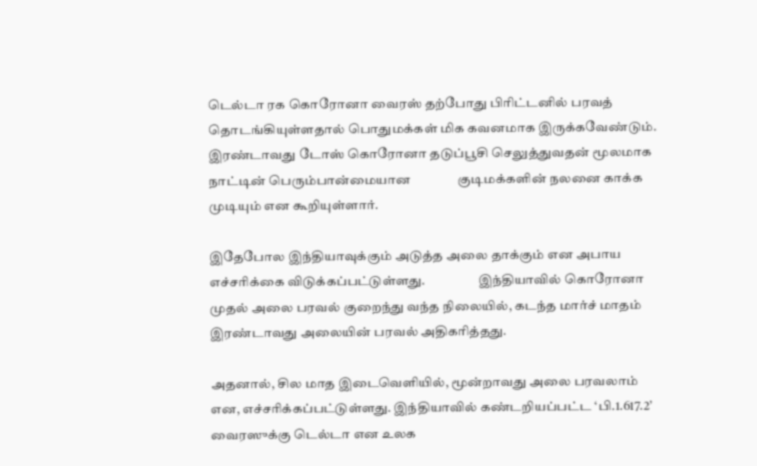டெல்டா ரக கொரோனா வைரஸ் தற்போது பிரிட்டனில் பரவத் தொடங்கியுள்ளதால் பொதுமக்கள் மிக கவனமாக இருக்கவேண்டும். இரண்டாவது டோஸ் கொரோனா தடுப்பூசி செலுத்துவதன் மூலமாக நாட்டின் பெரும்பான்மையான               குடிமக்களின் நலனை காக்க முடியும் என கூறியுள்ளார்.

இதேபோல இந்தியாவுக்கும் அடுத்த அலை தாக்கும் என அபாய எச்சரிக்கை விடுக்கப்பட்டுள்ளது.                    இந்தியாவில் கொரோனா முதல் அலை பரவல் குறைந்து வந்த நிலையில், கடந்த மார்ச் மாதம் இரண்டாவது அலையின் பரவல் அதிகரித்தது.

அதனால், சில மாத இடைவெளியில், மூன்றாவது அலை பரவலாம் என, எச்சரிக்கப்பட்டுள்ளது. இந்தியாவில் கண்டறியப்பட்ட ‘பி.1.617.2’ வைரஸுக்கு டெல்டா என உலக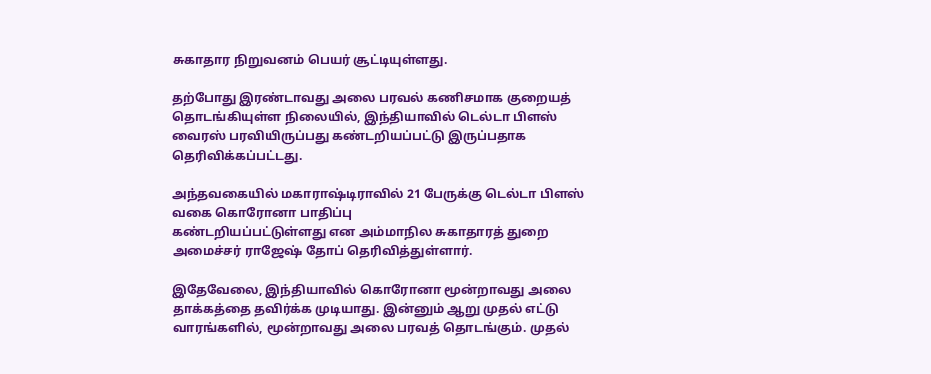சுகாதார நிறுவனம் பெயர் சூட்டியுள்ளது.

தற்போது இரண்டாவது அலை பரவல் கணிசமாக குறையத் தொடங்கியுள்ள நிலையில், இந்தியாவில் டெல்டா பிளஸ் வைரஸ் பரவியிருப்பது கண்டறியப்பட்டு இருப்பதாக தெரிவிக்கப்பட்டது.

அந்தவகையில் மகாராஷ்டிராவில் 21 பேருக்கு டெல்டா பிளஸ் வகை கொரோனா பாதிப்பு                                   கண்டறியப்பட்டுள்ளது என அம்மாநில சுகாதாரத் துறை அமைச்சர் ராஜேஷ் தோப் தெரிவித்துள்ளார்.

இதேவேலை, இந்தியாவில் கொரோனா மூன்றாவது அலை தாக்கத்தை தவிர்க்க முடியாது. இன்னும் ஆறு முதல் எட்டு வாரங்களில், மூன்றாவது அலை பரவத் தொடங்கும். முதல்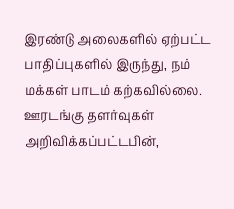இரண்டு அலைகளில் ஏற்பட்ட பாதிப்புகளில் இருந்து, நம் மக்கள் பாடம் கற்கவில்லை. ஊரடங்கு தளர்வுகள் அறிவிக்கப்பட்டபின்,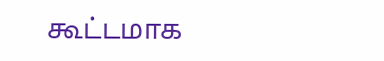கூட்டமாக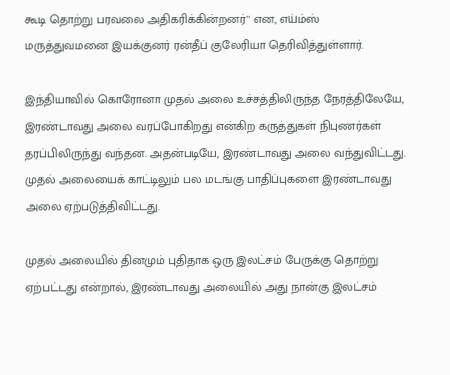கூடி தொற்று பரவலை அதிகரிக்கின்றனர்'' என, எய்ம்ஸ் மருத்துவமனை இயக்குனர் ரன்தீப் குலேரியா தெரிவித்துள்ளார்.

இந்தியாவில் கொரோனா முதல் அலை உச்சத்திலிருந்த நேரத்திலேயே, இரண்டாவது அலை வரப்போகிறது என்கிற கருத்துகள் நிபுணர்கள் தரப்பிலிருந்து வந்தன. அதன்படியே, இரண்டாவது அலை வந்துவிட்டது. முதல் அலையைக் காட்டிலும் பல மடங்கு பாதிப்புகளை இரண்டாவது அலை ஏற்படுத்திவிட்டது.

முதல் அலையில் தினமும் புதிதாக ஒரு இலட்சம் பேருக்கு தொற்று ஏற்பட்டது என்றால், இரண்டாவது அலையில் அது நான்கு இலட்சம்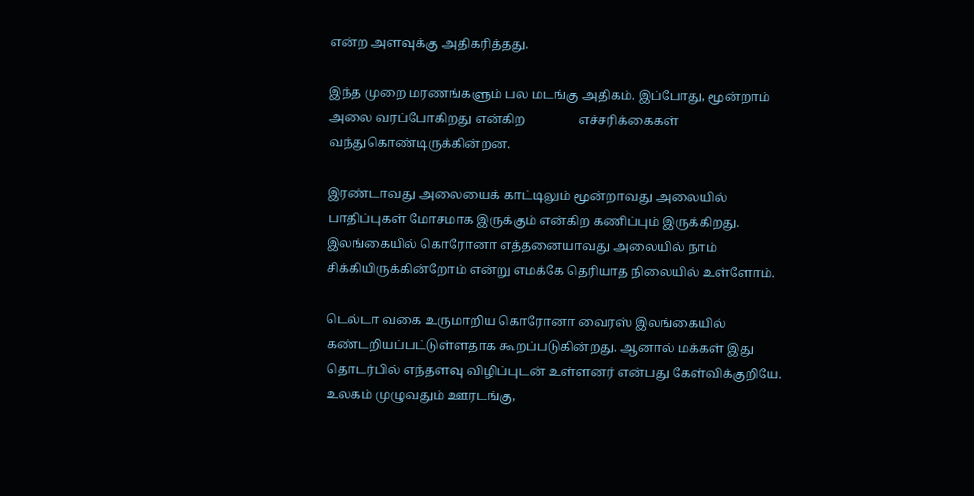என்ற அளவுக்கு அதிகரித்தது.

இந்த முறை மரணங்களும் பல மடங்கு அதிகம். இப்போது, மூன்றாம் அலை வரப்போகிறது என்கிற                 எச்சரிக்கைகள் வந்துகொண்டிருக்கின்றன.

இரண்டாவது அலையைக் காட்டிலும் மூன்றாவது அலையில் பாதிப்புகள் மோசமாக இருக்கும் என்கிற கணிப்பும் இருக்கிறது. இலங்கையில் கொரோனா எத்தனையாவது அலையில் நாம் சிக்கியிருக்கின்றோம் என்று எமக்கே தெரியாத நிலையில் உள்ளோம்.

டெல்டா வகை உருமாறிய கொரோனா வைரஸ் இலங்கையில் கண்டறியப்பட்டுள்ளதாக கூறப்படுகின்றது. ஆனால் மக்கள் இது தொடர்பில் எந்தளவு விழிப்புடன் உள்ளனர் என்பது கேள்விக்குறியே. உலகம் முழுவதும் ஊரடங்கு,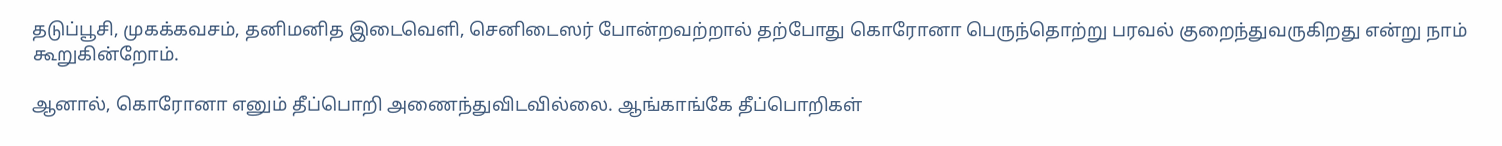தடுப்பூசி, முகக்கவசம், தனிமனித இடைவெளி, செனிடைஸர் போன்றவற்றால் தற்போது கொரோனா பெருந்தொற்று பரவல் குறைந்துவருகிறது என்று நாம் கூறுகின்றோம்.

ஆனால், கொரோனா எனும் தீப்பொறி அணைந்துவிடவில்லை. ஆங்காங்கே தீப்பொறிகள்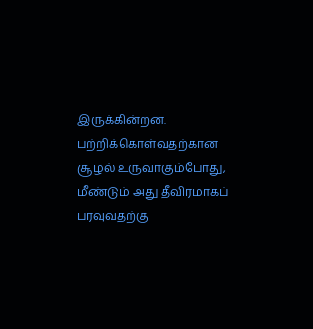இருக்கின்றன.      பற்றிக்கொள்வதற்கான சூழல் உருவாகும்போது, மீண்டும் அது தீவிரமாகப் பரவுவதற்கு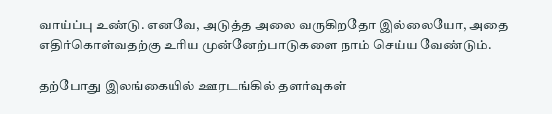வாய்ப்பு உண்டு. எனவே, அடுத்த அலை வருகிறதோ இல்லையோ, அதை எதிர்கொள்வதற்கு உரிய முன்னேற்பாடுகளை நாம் செய்ய வேண்டும்.

தற்போது இலங்கையில் ஊரடங்கில் தளர்வுகள்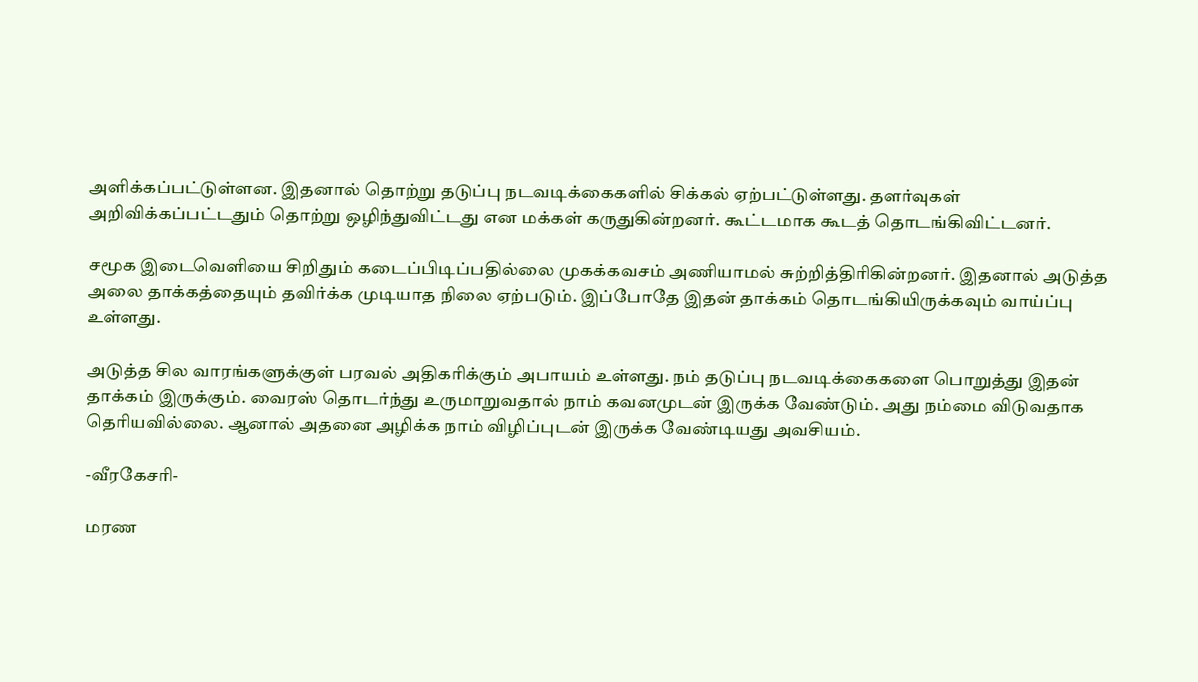அளிக்கப்பட்டுள்ளன. இதனால் தொற்று தடுப்பு நடவடிக்கைகளில் சிக்கல் ஏற்பட்டுள்ளது. தளர்வுகள் அறிவிக்கப்பட்டதும் தொற்று ஒழிந்துவிட்டது என மக்கள் கருதுகின்றனர். கூட்டமாக கூடத் தொடங்கிவிட்டனர்.

சமூக இடைவெளியை சிறிதும் கடைப்பிடிப்பதில்லை முகக்கவசம் அணியாமல் சுற்றித்திரிகின்றனர். இதனால் அடுத்த அலை தாக்கத்தையும் தவிர்க்க முடியாத நிலை ஏற்படும். இப்போதே இதன் தாக்கம் தொடங்கியிருக்கவும் வாய்ப்பு உள்ளது.

அடுத்த சில வாரங்களுக்குள் பரவல் அதிகரிக்கும் அபாயம் உள்ளது. நம் தடுப்பு நடவடிக்கைகளை பொறுத்து இதன் தாக்கம் இருக்கும். வைரஸ் தொடர்ந்து உருமாறுவதால் நாம் கவனமுடன் இருக்க வேண்டும். அது நம்மை விடுவதாக தெரியவில்லை. ஆனால் அதனை அழிக்க நாம் விழிப்புடன் இருக்க வேண்டியது அவசியம்.

-வீரகேசரி-

மரண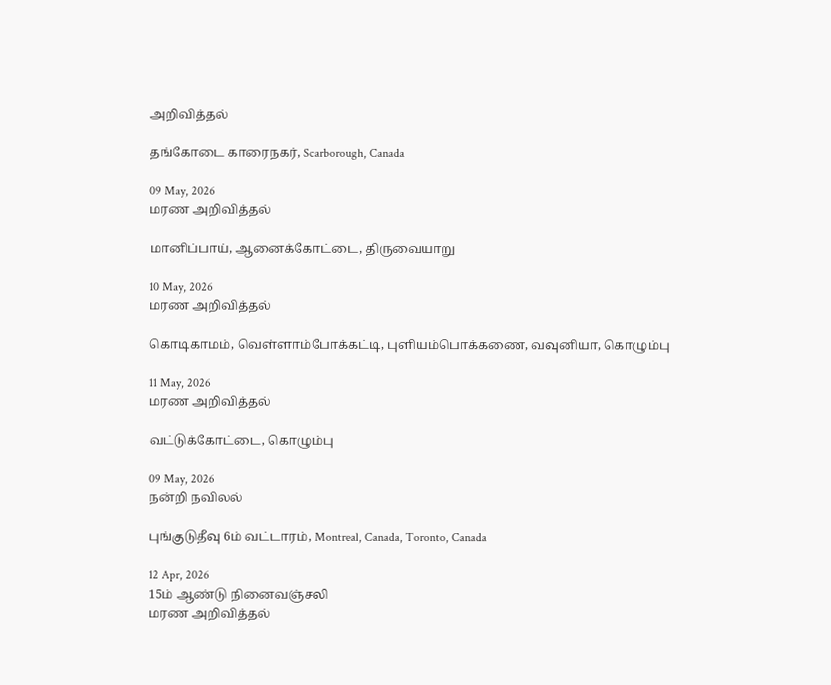அறிவித்தல்

தங்கோடை காரைநகர், Scarborough, Canada

09 May, 2026
மரண அறிவித்தல்

மானிப்பாய், ஆனைக்கோட்டை, திருவையாறு

10 May, 2026
மரண அறிவித்தல்

கொடிகாமம், வெள்ளாம்போக்கட்டி, புளியம்பொக்கணை, வவுனியா, கொழும்பு

11 May, 2026
மரண அறிவித்தல்

வட்டுக்கோட்டை, கொழும்பு

09 May, 2026
நன்றி நவிலல்

புங்குடுதீவு 6ம் வட்டாரம், Montreal, Canada, Toronto, Canada

12 Apr, 2026
15ம் ஆண்டு நினைவஞ்சலி
மரண அறிவித்தல்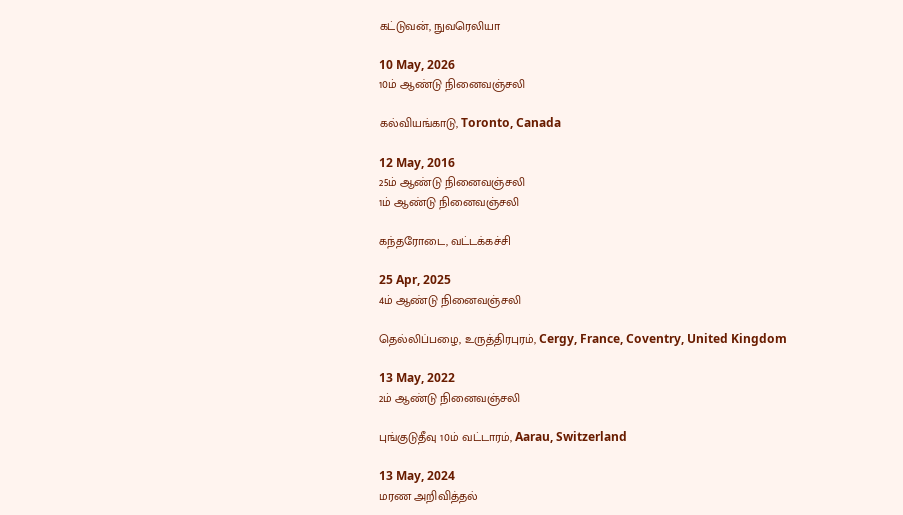கட்டுவன், நுவரெலியா

10 May, 2026
10ம் ஆண்டு நினைவஞ்சலி

கல்வியங்காடு, Toronto, Canada

12 May, 2016
25ம் ஆண்டு நினைவஞ்சலி
1ம் ஆண்டு நினைவஞ்சலி

கந்தரோடை, வட்டக்கச்சி

25 Apr, 2025
4ம் ஆண்டு நினைவஞ்சலி

தெல்லிப்பழை, உருத்திரபுரம், Cergy, France, Coventry, United Kingdom

13 May, 2022
2ம் ஆண்டு நினைவஞ்சலி

புங்குடுதீவு 10ம் வட்டாரம், Aarau, Switzerland

13 May, 2024
மரண அறிவித்தல்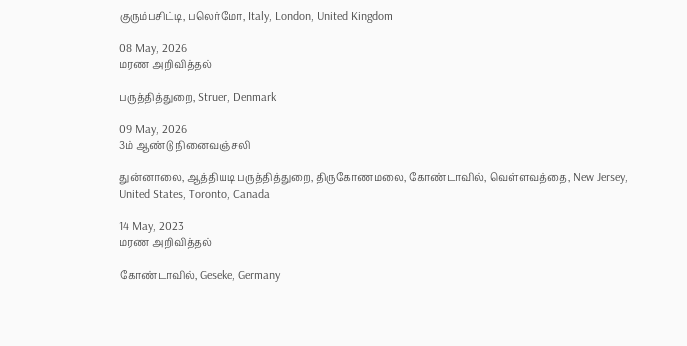குரும்பசிட்டி, பலெர்மோ, Italy, London, United Kingdom

08 May, 2026
மரண அறிவித்தல்

பருத்தித்துறை, Struer, Denmark

09 May, 2026
3ம் ஆண்டு நினைவஞ்சலி

துன்னாலை, ஆத்தியடி பருத்தித்துறை, திருகோணமலை, கோண்டாவில், வெள்ளவத்தை, New Jersey, United States, Toronto, Canada

14 May, 2023
மரண அறிவித்தல்

கோண்டாவில், Geseke, Germany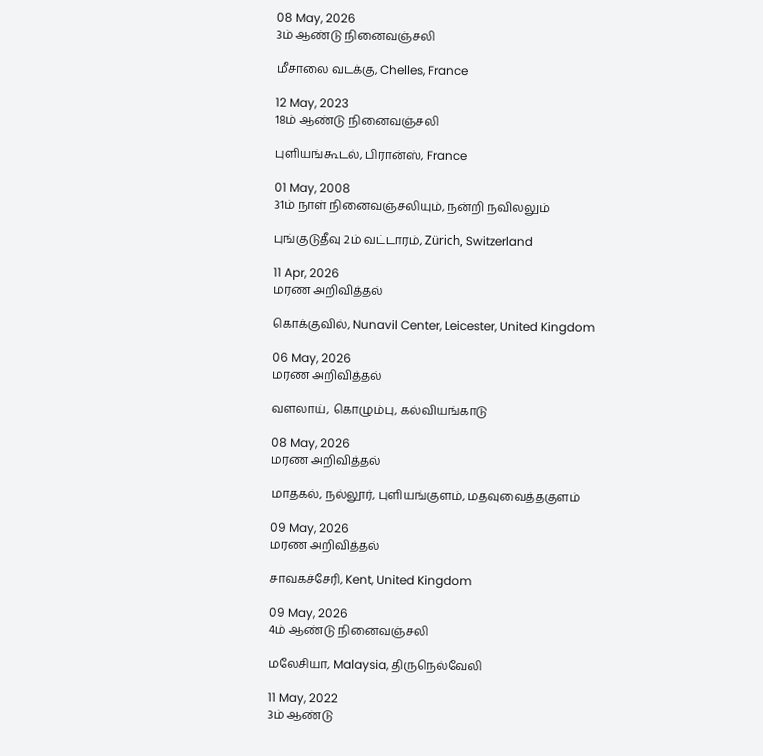08 May, 2026
3ம் ஆண்டு நினைவஞ்சலி

மீசாலை வடக்கு, Chelles, France

12 May, 2023
18ம் ஆண்டு நினைவஞ்சலி

புளியங்கூடல், பிரான்ஸ், France

01 May, 2008
31ம் நாள் நினைவஞ்சலியும், நன்றி நவிலலும்

புங்குடுதீவு 2ம் வட்டாரம், Zürich, Switzerland

11 Apr, 2026
மரண அறிவித்தல்

கொக்குவில், Nunavil Center, Leicester, United Kingdom

06 May, 2026
மரண அறிவித்தல்

வளலாய், கொழும்பு, கல்வியங்காடு

08 May, 2026
மரண அறிவித்தல்

மாதகல், நல்லூர், புளியங்குளம், மதவுவைத்தகுளம்

09 May, 2026
மரண அறிவித்தல்

சாவகச்சேரி, Kent, United Kingdom

09 May, 2026
4ம் ஆண்டு நினைவஞ்சலி

மலேசியா, Malaysia, திருநெல்வேலி

11 May, 2022
3ம் ஆண்டு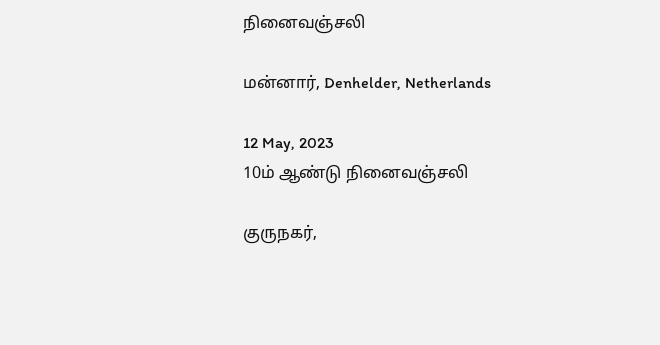நினைவஞ்சலி

மன்னார், Denhelder, Netherlands

12 May, 2023
10ம் ஆண்டு நினைவஞ்சலி

குருநகர்,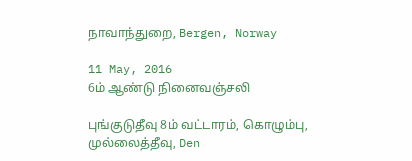நாவாந்துறை, Bergen, Norway

11 May, 2016
6ம் ஆண்டு நினைவஞ்சலி

புங்குடுதீவு 8ம் வட்டாரம், கொழும்பு, முல்லைத்தீவு, Den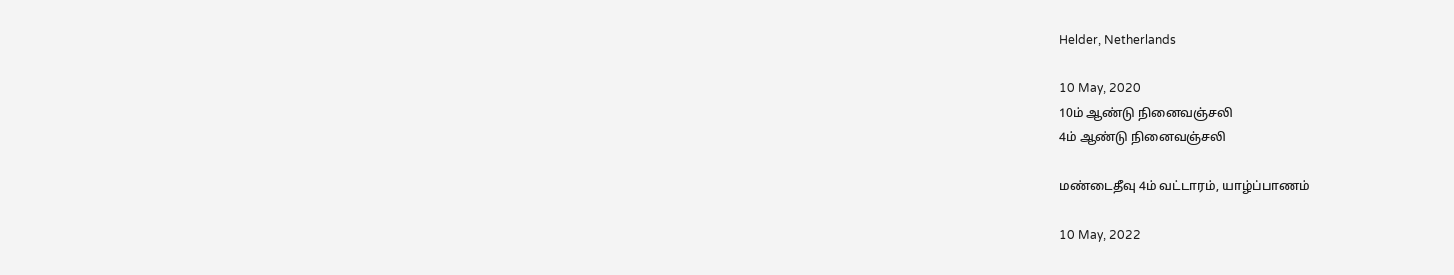Helder, Netherlands

10 May, 2020
10ம் ஆண்டு நினைவஞ்சலி
4ம் ஆண்டு நினைவஞ்சலி

மண்டைதீவு 4ம் வட்டாரம், யாழ்ப்பாணம்

10 May, 2022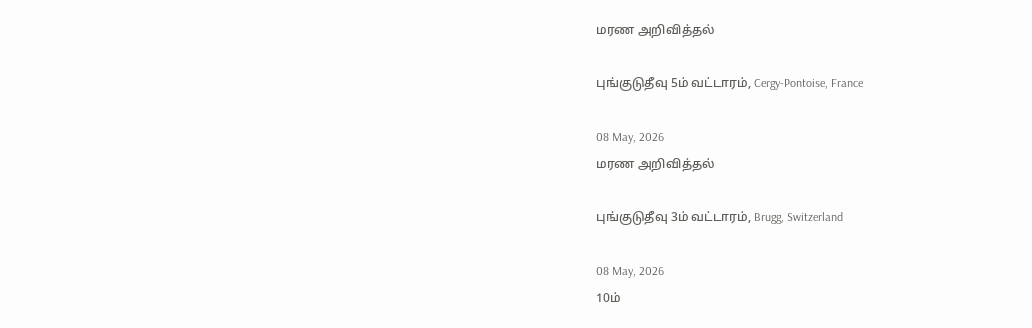மரண அறிவித்தல்

புங்குடுதீவு 5ம் வட்டாரம், Cergy-Pontoise, France

08 May, 2026
மரண அறிவித்தல்

புங்குடுதீவு 3ம் வட்டாரம், Brugg, Switzerland

08 May, 2026
10ம்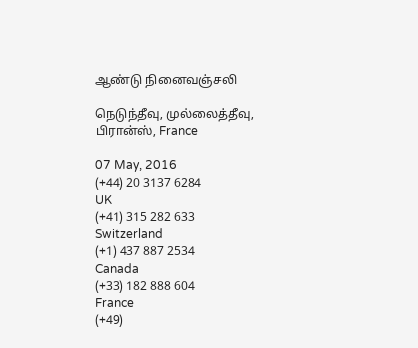ஆண்டு நினைவஞ்சலி

நெடுந்தீவு, முல்லைத்தீவு, பிரான்ஸ், France

07 May, 2016
(+44) 20 3137 6284
UK
(+41) 315 282 633
Switzerland
(+1) 437 887 2534
Canada
(+33) 182 888 604
France
(+49)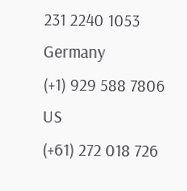231 2240 1053
Germany
(+1) 929 588 7806
US
(+61) 272 018 726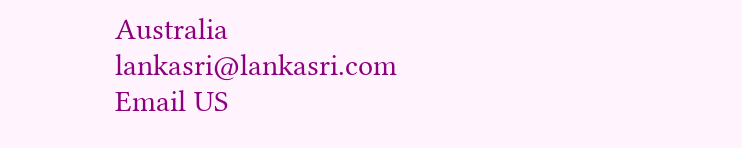Australia
lankasri@lankasri.com
Email US